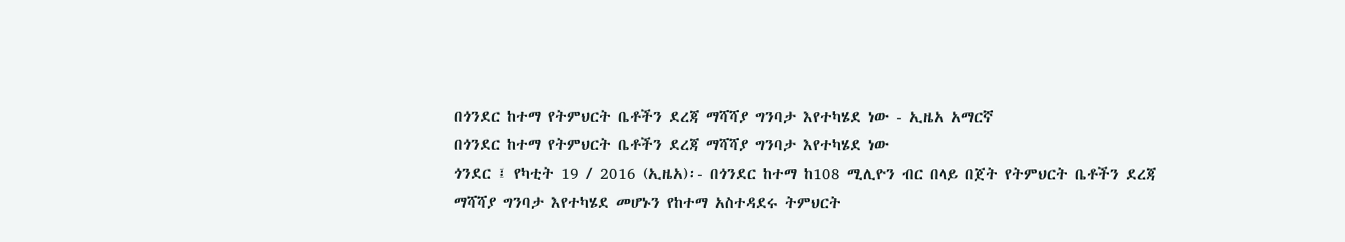በጎንደር ከተማ የትምህርት ቤቶችን ደረጃ ማሻሻያ ግንባታ እየተካሄደ ነው - ኢዜአ አማርኛ
በጎንደር ከተማ የትምህርት ቤቶችን ደረጃ ማሻሻያ ግንባታ እየተካሄደ ነው
ጎንደር ፤ የካቲት 19 / 2016 (ኢዜአ)፡- በጎንደር ከተማ ከ108 ሚሊዮን ብር በላይ በጀት የትምህርት ቤቶችን ደረጃ ማሻሻያ ግንባታ እየተካሄደ መሆኑን የከተማ አስተዳደሩ ትምህርት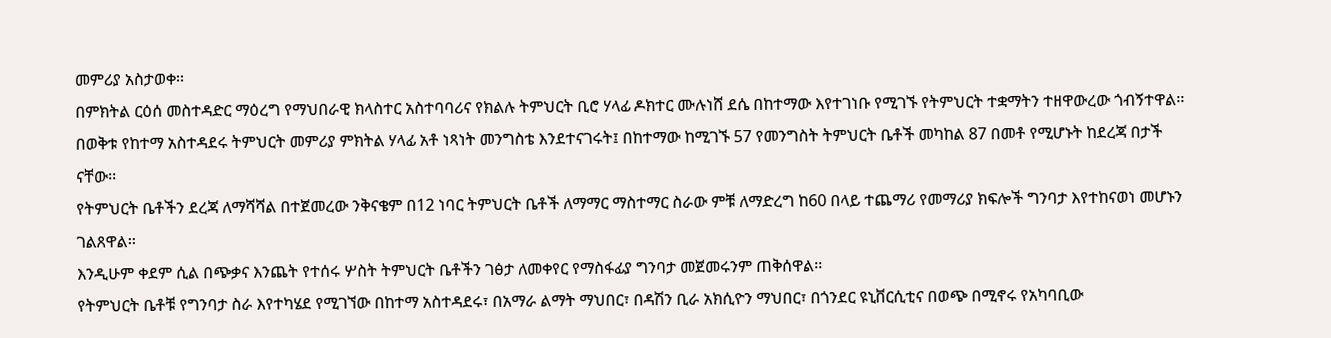መምሪያ አስታወቀ፡፡
በምክትል ርዕሰ መስተዳድር ማዕረግ የማህበራዊ ክላስተር አስተባባሪና የክልሉ ትምህርት ቢሮ ሃላፊ ዶክተር ሙሉነሸ ደሴ በከተማው እየተገነቡ የሚገኙ የትምህርት ተቋማትን ተዘዋውረው ጎብኝተዋል፡፡
በወቅቱ የከተማ አስተዳደሩ ትምህርት መምሪያ ምክትል ሃላፊ አቶ ነጻነት መንግስቴ እንደተናገሩት፤ በከተማው ከሚገኙ 57 የመንግስት ትምህርት ቤቶች መካከል 87 በመቶ የሚሆኑት ከደረጃ በታች ናቸው፡፡
የትምህርት ቤቶችን ደረጃ ለማሻሻል በተጀመረው ንቅናቄም በ12 ነባር ትምህርት ቤቶች ለማማር ማስተማር ስራው ምቹ ለማድረግ ከ60 በላይ ተጨማሪ የመማሪያ ክፍሎች ግንባታ እየተከናወነ መሆኑን ገልጸዋል፡፡
እንዲሁም ቀደም ሲል በጭቃና እንጨት የተሰሩ ሦስት ትምህርት ቤቶችን ገፅታ ለመቀየር የማስፋፊያ ግንባታ መጀመሩንም ጠቅሰዋል፡፡
የትምህርት ቤቶቹ የግንባታ ስራ እየተካሄደ የሚገኘው በከተማ አስተዳደሩ፣ በአማራ ልማት ማህበር፣ በዳሽን ቢራ አክሲዮን ማህበር፣ በጎንደር ዩኒቨርሲቲና በወጭ በሚኖሩ የአካባቢው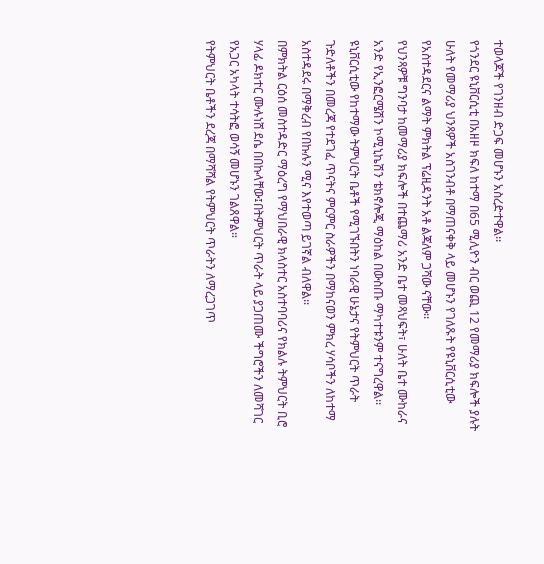ተወላጆች የገንዘብ ድጋፍ መሆኑን አስረድተዋል፡፡
የጎንደር ዩኒቨርሲቲ በአዘዞ ክፍለ ከተማ በ65 ሚሊዮን ብር ወጪ 12 የመማሪያ ክፍሎች ያሉት ሁለት የመማሪያ ህንጻዎች አስገንብቶ በማጠናቀቅ ላይ መሆኑን የገለጹት የዩኒቨርሲቲው የአስተዳደርና ልማት ምክትል ፕሬዚዳንት አቶ ልጃለም ጋሻው ናቸው፡፡
የህንጻዎቹ ግንባታ ከመማሪያ ክፍሎች በተጨማሪ አንድ ቤተ መጻህፍት፣ ሁለት ቤተ ሙከራና አንድ የኢንፎርሜሽን ኮሚኒኬሽን ቴክኖሎጂ ማዕከል በውስጡ ማካተቱንም ተናግረዋል፡፡
ዩኒቨርሲቲው የከተማው ትምህርት ቤቶች የሚገኙበትን ነባራዊ ሁኔታና የትምህርት ጥራት ጉድለቶችን በመረጃ የተደገፈ ጥናትና ምርምር ስራዎችን በማከናወን ምክረ ሃሳቦችን ለከተማ አስተዳደሩ በማቅረብ የበኩሉን ሚና እየተወጣ ይገኛል ብለዋል፡፡
በምክትል ርዕሰ መስተዳድር ማዕረግ የማህበራዊ ክላስተር አስተባባሪና የክልሉ ትምህርት ቢሮ ሃላፊ ዶክተር ሙሉነሸ ደሴ በበኩላቸው፤በትምህርት ጥራት ላይ ያጋጠሙ ችግሮችን ለመሻገር የአጋር አካላት ተሳትፎ ወሳኝ መሆኑን ገልጸዋል።
የትምህርት ቤቶችን ደረጃ በማሻሻል የትምህርት ጥራትን ለማረጋገጥ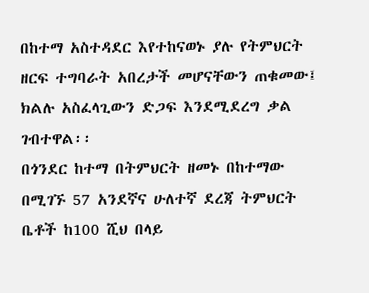በከተማ አስተዳደር እየተከናወኑ ያሉ የትምህርት ዘርፍ ተግባራት አበረታች መሆናቸውን ጠቁመው፤ ክልሉ አስፈላጊውን ድጋፍ እንደሚደረግ ቃል ገብተዋል፡፡
በጎንደር ከተማ በትምህርት ዘመኑ በከተማው በሚገኙ 57 አንደኛና ሁለተኛ ደረጃ ትምህርት ቤቶች ከ100 ሺህ በላይ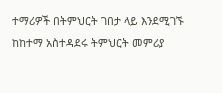ተማሪዎች በትምህርት ገበታ ላይ እንደሚገኙ ከከተማ አስተዳደሩ ትምህርት መምሪያ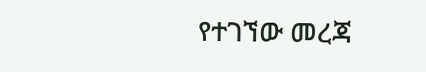የተገኘው መረጃ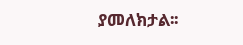ያመለክታል፡፡